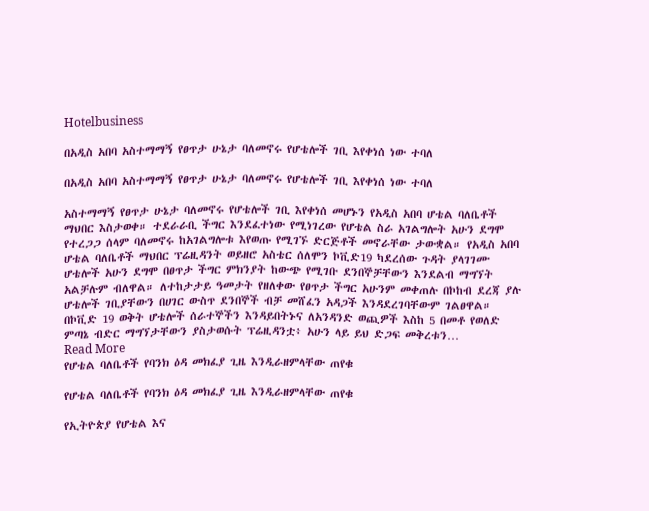Hotelbusiness

በአዲስ አበባ አስተማማኝ የፀጥታ ሁኔታ ባለመኖሩ የሆቴሎች ገቢ እየቀነሰ ነው ተባለ

በአዲስ አበባ አስተማማኝ የፀጥታ ሁኔታ ባለመኖሩ የሆቴሎች ገቢ እየቀነሰ ነው ተባለ

አስተማማኝ የፀጥታ ሁኔታ ባለመኖሩ የሆቴሎች ገቢ እየቀነሰ መሆኑን የአዲስ አበባ ሆቴል ባለቤቶች ማህበር እስታወቀ። ተደራራቢ ችግር እንደፈተነው የሚነገረው የሆቴል ስራ አገልግሎት አሁን ደግሞ የተረጋጋ ሰላም ባለመኖሩ ከአገልግሎቱ እየወጡ የሚገኙ ድርጅቶች መኖራቸው ታውቋል። የአዲስ አበባ ሆቴል ባለቤቶች ማህበር ፕሬዚዳንት ወይዘሮ አስቴር ሰለሞን ኮቪድ19 ካደረሰው ጉዳት ያላገገሙ ሆቴሎች አሁን ደግሞ በፀጥታ ችግር ምክንያት ከውጭ የሚገቡ ደንበኞቻቸውን እንደልብ ማግኘት አልቻሉም ብለዋል። ለተከታታይ ዓመታት የዘለቀው የፀጥታ ችግር አሁንም መቀጠሉ በኮከብ ደረጃ ያሉ ሆቴሎች ገቢያቸውን በሀገር ውስጥ ደንበኞች ብቻ መሸፈን አዳጋች እንዳደረገባቸውም ገልፀዋል። በኮቪድ 19 ወቅት ሆቴሎች ሰራተኞችን እንዳይበትኑና ለአንዳንድ ወጪዎች እስከ 5 በመቶ የወለድ ምጣኔ ብድር ማግኘታቸውን ያስታወሱት ፕሬዚዳንቷ፥ አሁን ላይ ይህ ድጋፍ መቅረቱን…
Read More
የሆቴል ባለቤቶች የባንክ ዕዳ መክፈያ ጊዜ እንዲራዘምላቸው ጠየቁ

የሆቴል ባለቤቶች የባንክ ዕዳ መክፈያ ጊዜ እንዲራዘምላቸው ጠየቁ

የኢትዮጵያ የሆቴል እና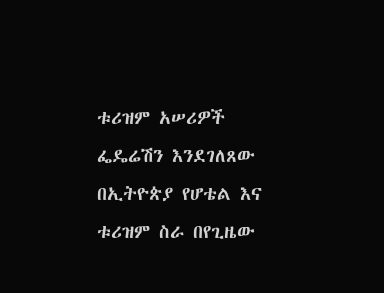ቱሪዝም አሠሪዎች ፌዴሬሽን እንደገለጸው በኢትዮጵያ የሆቴል እና ቱሪዝም ስራ በየጊዜው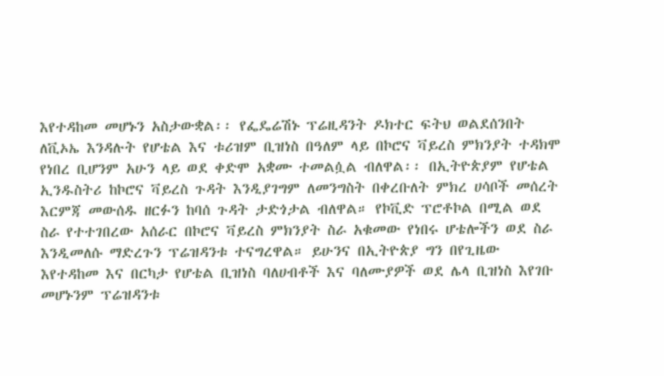እየተዳከመ መሆኑን አስታውቋል፡፡ የፌዴሬሽኑ ፕሬዚዳንት ዶክተር ፍትህ ወልደሰንበት ለቪኦኤ እንዳሉት የሆቴል እና ቱሪዝም ቢዝነስ በዓለም ላይ በኮሮና ቫይረስ ምክንያት ተዳክሞ የነበረ ቢሆንም አሁን ላይ ወደ ቀድሞ አቋሙ ተመልሷል ብለዋል፡፡ በኢትዮጵያም የሆቴል ኢንዱስትሪ ከኮሮና ቫይረስ ጉዳት እንዲያገግም ለመንግስት በቀረቡለት ምክረ ሀሳቦች መሰረት እርምጃ መውሰዱ ዘርፉን ከባሰ ጉዳት ታድጎታል ብለዋል። የኮቪድ ፕሮቶኮል በሚል ወደ ስራ የተተገበረው አሰራር በኮሮና ቫይረስ ምክንያት ስራ አቁመው የነበሩ ሆቴሎችን ወደ ስራ እንዲመለሱ ማድረጉን ፕሬዝዳንቱ ተናግረዋል። ይሁንና በኢትዮጵያ ግን በየጊዜው እየተዳከመ እና በርካታ የሆቴል ቢዝነስ ባለሀብቶች እና ባለሙያዎች ወደ ሌላ ቢዝነስ እየገቡ መሆኑንም ፕሬዝዳንቱ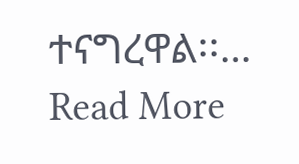ተናግረዋል፡፡…
Read More